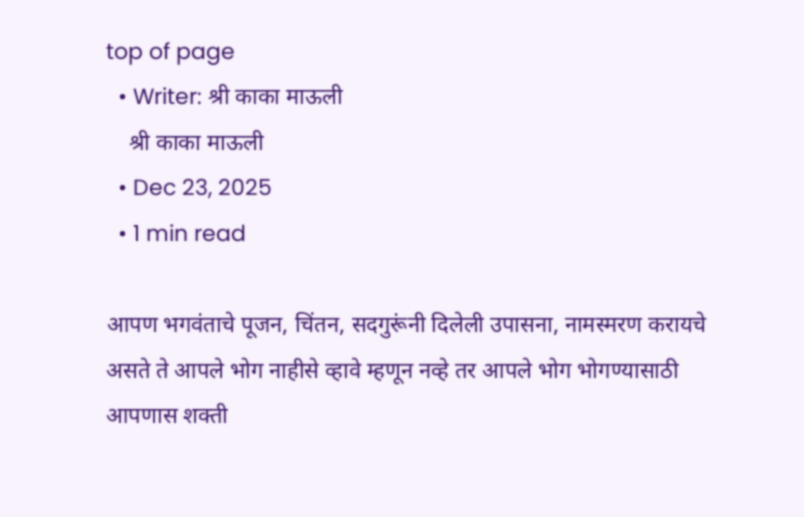top of page
  • Writer: श्री काका माऊली
    श्री काका माऊली
  • Dec 23, 2025
  • 1 min read

आपण भगवंताचे पूजन, चिंतन, सदगुरूंनी दिलेली उपासना, नामस्मरण करायचे असते ते आपले भोग नाहीसे व्हावे म्हणून नव्हे तर आपले भोग भोगण्यासाठी आपणास शक्ती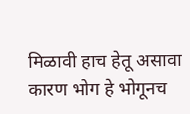मिळावी हाच हेतू असावा कारण भोग हे भोगूनच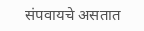संपवायचे असतात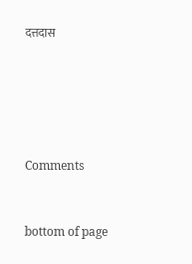दत्तदास





Comments


bottom of page